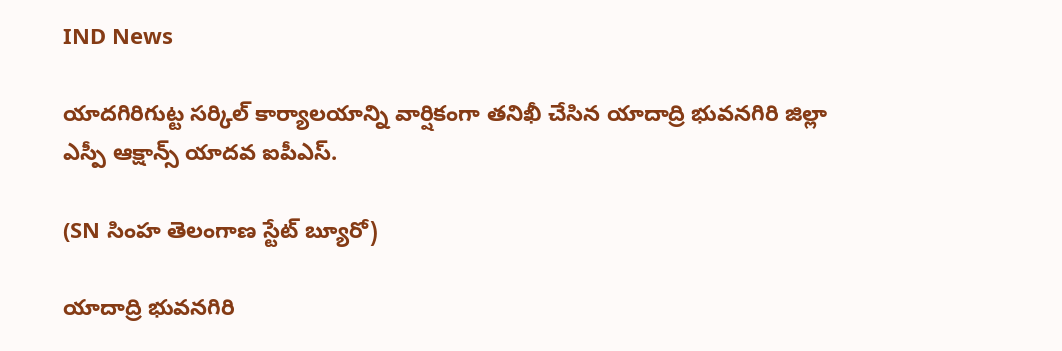IND News

యాదగిరిగుట్ట సర్కిల్ కార్యాలయాన్ని వార్షికంగా తనిఖీ చేసిన యాదాద్రి భువనగిరి జిల్లా ఎస్పీ ఆక్షాన్స్ యాదవ ఐపీఎస్.

(SN సింహ తెలంగాణ స్టేట్ బ్యూరో)

యాదాద్రి భువనగిరి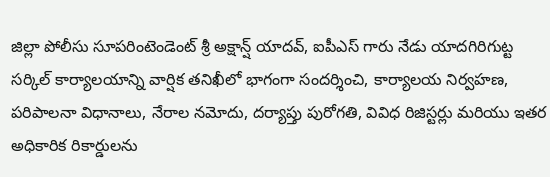జిల్లా పోలీసు సూపరింటెండెంట్ శ్రీ అక్షాన్ష్ యాదవ్, ఐపీఎస్ గారు నేడు యాదగిరిగుట్ట సర్కిల్ కార్యాలయాన్ని వార్షిక తనిఖీలో భాగంగా సందర్శించి, కార్యాలయ నిర్వహణ, పరిపాలనా విధానాలు, నేరాల నమోదు, దర్యాప్తు పురోగతి, వివిధ రిజిస్టర్లు మరియు ఇతర అధికారిక రికార్డులను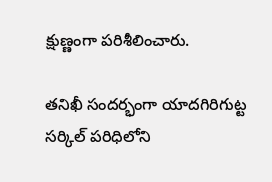క్షుణ్ణంగా పరిశీలించారు.

తనిఖీ సందర్భంగా యాదగిరిగుట్ట సర్కిల్ పరిధిలోని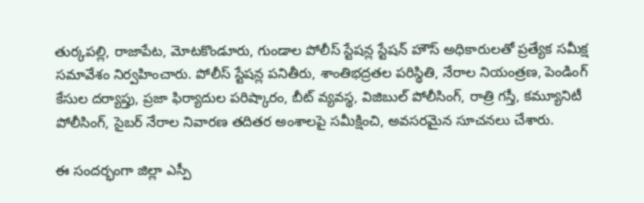తుర్కపల్లి, రాజాపేట, మోటకొండూరు, గుండాల పోలీస్ స్టేషన్ల స్టేషన్ హౌస్ అధికారులతో ప్రత్యేక సమీక్ష సమావేశం నిర్వహించారు. పోలీస్ స్టేషన్ల పనితీరు, శాంతిభద్రతల పరిస్థితి, నేరాల నియంత్రణ, పెండింగ్ కేసుల దర్యాప్తు, ప్రజా ఫిర్యాదుల పరిష్కారం, బీట్ వ్యవస్థ, విజిబుల్ పోలీసింగ్, రాత్రి గస్తీ, కమ్యూనిటీ పోలీసింగ్, సైబర్ నేరాల నివారణ తదితర అంశాలపై సమీక్షించి, అవసరమైన సూచనలు చేశారు.

ఈ సందర్భంగా జిల్లా ఎస్పీ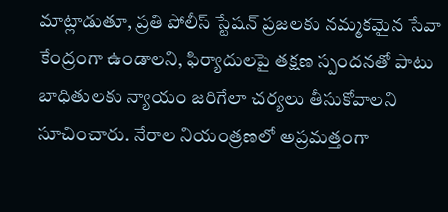మాట్లాడుతూ, ప్రతి పోలీస్ స్టేషన్ ప్రజలకు నమ్మకమైన సేవా కేంద్రంగా ఉండాలని, ఫిర్యాదులపై తక్షణ స్పందనతో పాటు బాధితులకు న్యాయం జరిగేలా చర్యలు తీసుకోవాలని సూచించారు. నేరాల నియంత్రణలో అప్రమత్తంగా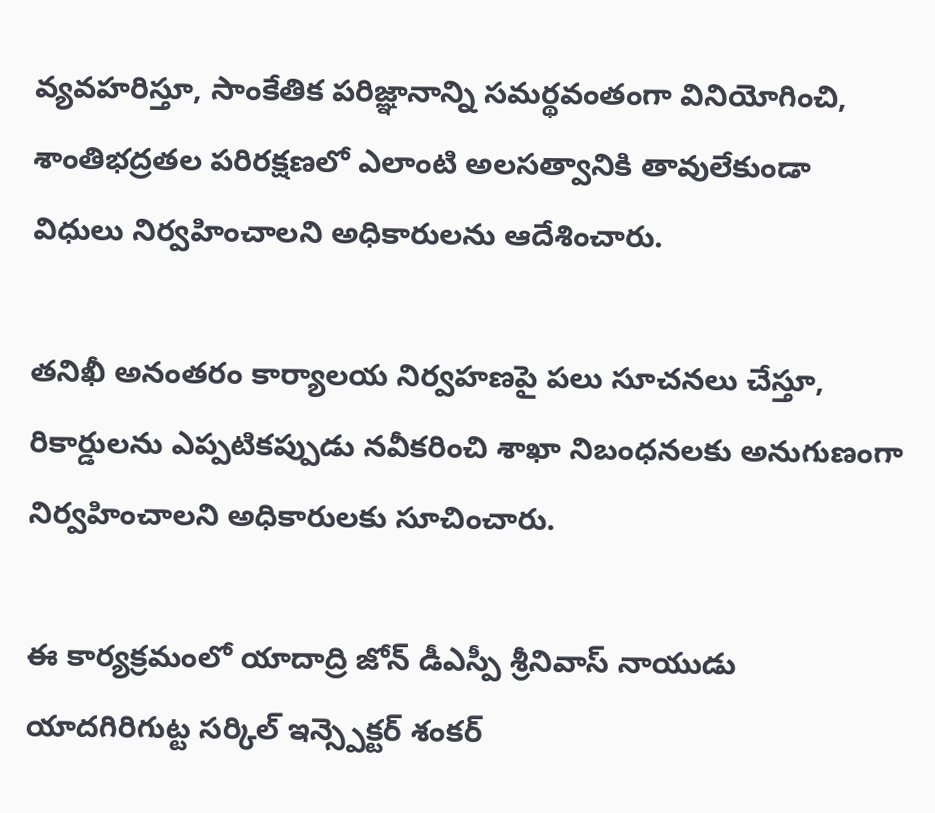వ్యవహరిస్తూ, సాంకేతిక పరిజ్ఞానాన్ని సమర్థవంతంగా వినియోగించి, శాంతిభద్రతల పరిరక్షణలో ఎలాంటి అలసత్వానికి తావులేకుండా విధులు నిర్వహించాలని అధికారులను ఆదేశించారు.

తనిఖీ అనంతరం కార్యాలయ నిర్వహణపై పలు సూచనలు చేస్తూ, రికార్డులను ఎప్పటికప్పుడు నవీకరించి శాఖా నిబంధనలకు అనుగుణంగా నిర్వహించాలని అధికారులకు సూచించారు.

ఈ కార్యక్రమంలో యాదాద్రి జోన్ డీఎస్పీ శ్రీనివాస్ నాయుడు యాదగిరిగుట్ట సర్కిల్ ఇన్స్పెక్టర్ శంకర్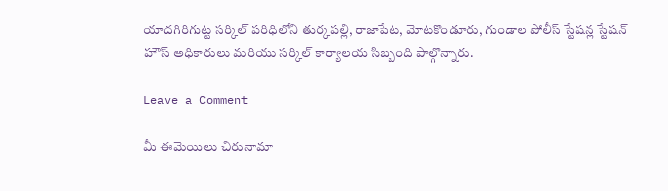యాదగిరిగుట్ట సర్కిల్ పరిధిలోని తుర్కపల్లి, రాజాపేట, మోటకొండూరు, గుండాల పోలీస్ స్టేషన్ల స్టేషన్ హౌస్ అధికారులు మరియు సర్కిల్ కార్యాలయ సిబ్బంది పాల్గొన్నారు.

Leave a Comment

మీ ఈమెయిలు చిరునామా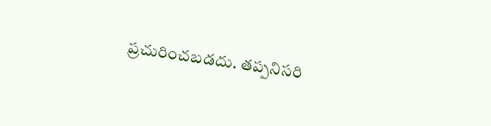ప్రచురించబడదు. తప్పనిసరి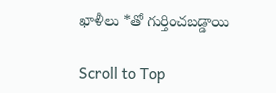ఖాళీలు *తో గుర్తించబడ్డాయి

Scroll to Top